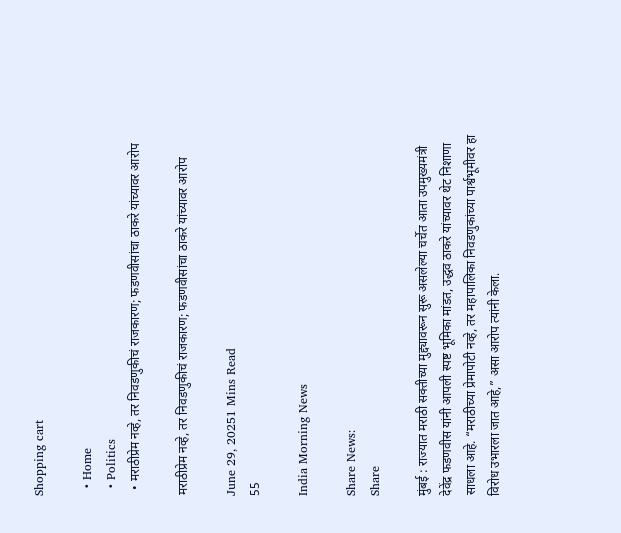Shopping cart

  • Home
  • Politics
  • मराठीप्रेम नव्हे, तर निवडणुकीचं राजकारण; फडणवीसांचा ठाकरे यांच्यावर आरोप

मराठीप्रेम नव्हे, तर निवडणुकीचं राजकारण; फडणवीसांचा ठाकरे यांच्यावर आरोप

June 29, 20251 Mins Read
55

India Morning News

Share News:
Share

मुंबई : राज्यात मराठी सक्तीच्या मुद्द्यावरून सुरू असलेल्या चर्चेत आता उपमुख्यमंत्री देवेंद्र फडणवीस यांनी आपली स्पष्ट भूमिका मांडत, उद्धव ठाकरे यांच्यावर थेट निशाणा साधला आहे. “मराठीच्या प्रेमापोटी नव्हे, तर महापालिका निवडणुकांच्या पार्श्वभूमीवर हा विरोध उभारला जात आहे,” असा आरोप त्यांनी केला.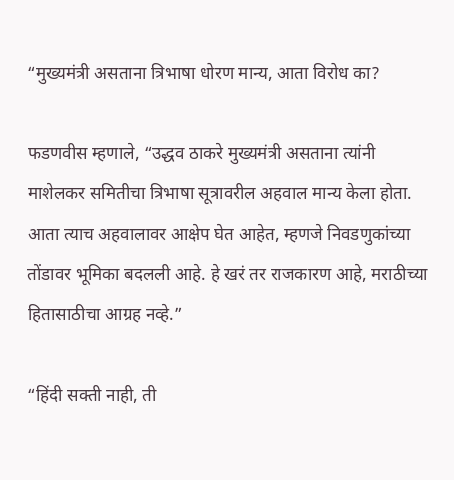“मुख्यमंत्री असताना त्रिभाषा धोरण मान्य, आता विरोध का?

फडणवीस म्हणाले, “उद्धव ठाकरे मुख्यमंत्री असताना त्यांनी माशेलकर समितीचा त्रिभाषा सूत्रावरील अहवाल मान्य केला होता. आता त्याच अहवालावर आक्षेप घेत आहेत, म्हणजे निवडणुकांच्या तोंडावर भूमिका बदलली आहे. हे खरं तर राजकारण आहे, मराठीच्या हितासाठीचा आग्रह नव्हे.”

“हिंदी सक्ती नाही, ती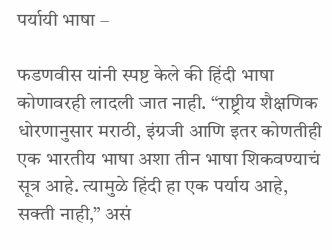पर्यायी भाषा –

फडणवीस यांनी स्पष्ट केले की हिंदी भाषा कोणावरही लादली जात नाही. “राष्ट्रीय शैक्षणिक धोरणानुसार मराठी, इंग्रजी आणि इतर कोणतीही एक भारतीय भाषा अशा तीन भाषा शिकवण्याचं सूत्र आहे. त्यामुळे हिंदी हा एक पर्याय आहे, सक्ती नाही,” असं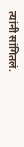त्यांनी सांगितलं.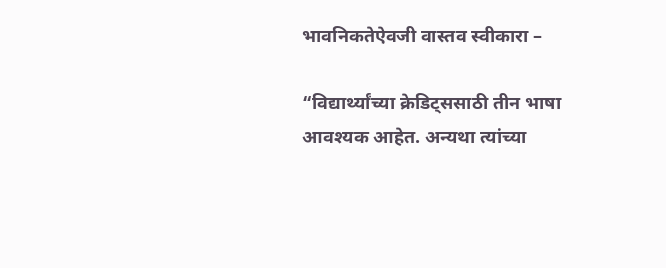भावनिकतेऐवजी वास्तव स्वीकारा –

“विद्यार्थ्यांच्या क्रेडिट्ससाठी तीन भाषा आवश्यक आहेत. अन्यथा त्यांच्या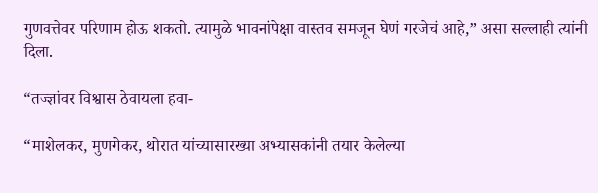गुणवत्तेवर परिणाम होऊ शकतो. त्यामुळे भावनांपेक्षा वास्तव समजून घेणं गरजेचं आहे,” असा सल्लाही त्यांनी दिला.

“तज्ज्ञांवर विश्वास ठेवायला हवा-

“माशेलकर, मुणगेकर, थोरात यांच्यासारख्या अभ्यासकांनी तयार केलेल्या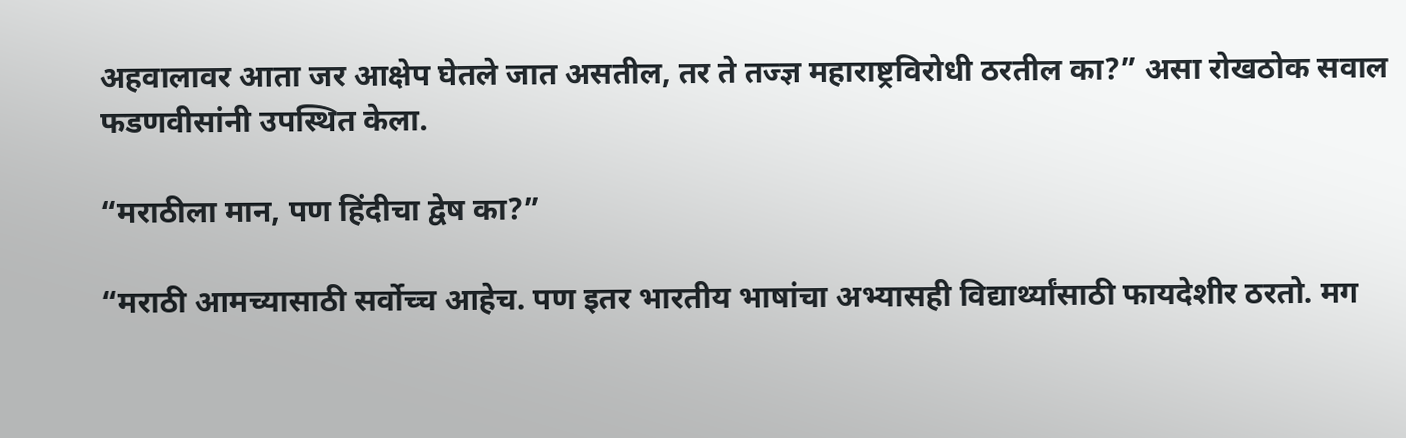अहवालावर आता जर आक्षेप घेतले जात असतील, तर ते तज्ज्ञ महाराष्ट्रविरोधी ठरतील का?” असा रोखठोक सवाल फडणवीसांनी उपस्थित केला.

“मराठीला मान, पण हिंदीचा द्वेष का?”

“मराठी आमच्यासाठी सर्वोच्च आहेच. पण इतर भारतीय भाषांचा अभ्यासही विद्यार्थ्यांसाठी फायदेशीर ठरतो. मग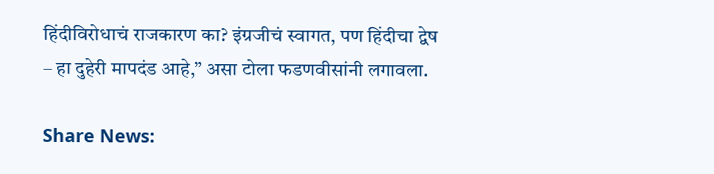हिंदीविरोधाचं राजकारण का? इंग्रजीचं स्वागत, पण हिंदीचा द्वेष – हा दुहेरी मापदंड आहे,” असा टोला फडणवीसांनी लगावला.

Share News: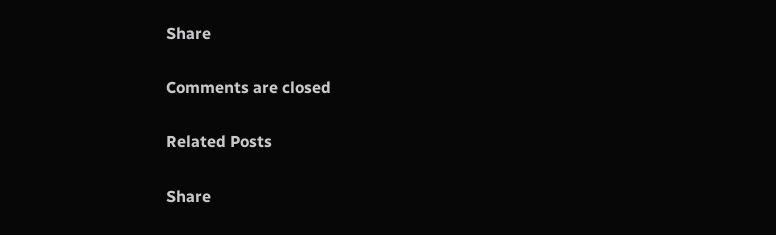Share

Comments are closed

Related Posts

Share